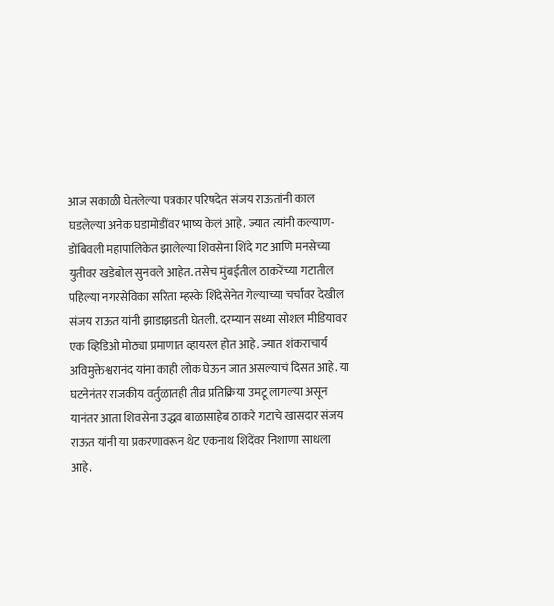आज सकाळी घेतलेल्या पत्रकार परिषदेत संजय राऊतांनी काल घडलेल्या अनेक घडामोडींवर भाष्य केलं आहे. ज्यात त्यांनी कल्याण-डोंबिवली महापालिकेत झालेल्या शिवसेना शिंदे गट आणि मनसेच्या युतीवर खडेबोल सुनवले आहेत. तसेच मुंबईतील ठाकरेंच्या गटातील पहिल्या नगरसेविका सरिता म्हस्के शिंदेसेनेत गेल्याच्या चर्चांवर देखील संजय राऊत यांनी झाडाझडती घेतली. दरम्यान सध्या सोशल मीडियावर एक व्हिडिओ मोठ्या प्रमाणात व्हायरल होत आहे. ज्यात शंकराचार्य अविमुक्तेश्वरानंद यांना काही लोक घेऊन जात असल्याचं दिसत आहे. या घटनेनंतर राजकीय वर्तुळातही तीव्र प्रतिक्रिया उमटू लागल्या असून यानंतर आता शिवसेना उद्धव बाळासाहेब ठाकरे गटाचे खासदार संजय राऊत यांनी या प्रकरणावरून थेट एकनाथ शिंदेंवर निशाणा साधला आहे.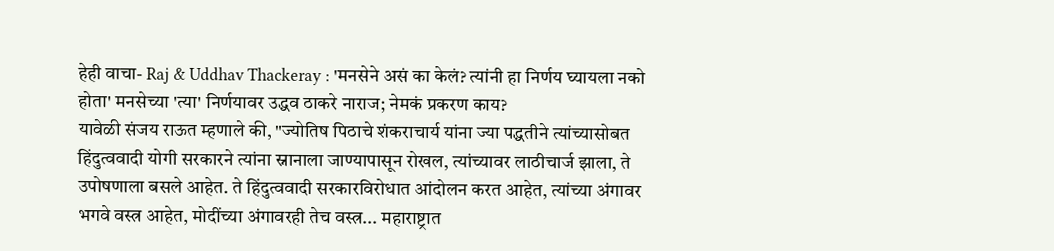हेही वाचा- Raj & Uddhav Thackeray : 'मनसेने असं का केलं? त्यांनी हा निर्णय घ्यायला नको होता' मनसेच्या 'त्या' निर्णयावर उद्धव ठाकरे नाराज; नेमकं प्रकरण काय?
यावेळी संजय राऊत म्हणाले की, "ज्योतिष पिठाचे शंकराचार्य यांना ज्या पद्धतीने त्यांच्यासोबत हिंदुत्ववादी योगी सरकारने त्यांना स्नानाला जाण्यापासून रोखल, त्यांच्यावर लाठीचार्ज झाला, ते उपोषणाला बसले आहेत. ते हिंदुत्ववादी सरकारविरोधात आंदोलन करत आहेत, त्यांच्या अंगावर भगवे वस्त्र आहेत, मोदींच्या अंगावरही तेच वस्त्र... महाराष्ट्रात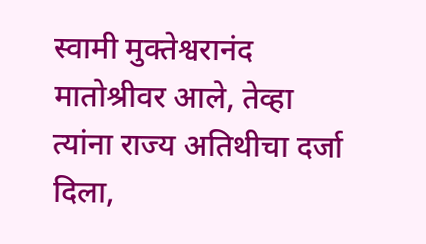स्वामी मुक्तेश्वरानंद मातोश्रीवर आले, तेव्हा त्यांना राज्य अतिथीचा दर्जा दिला,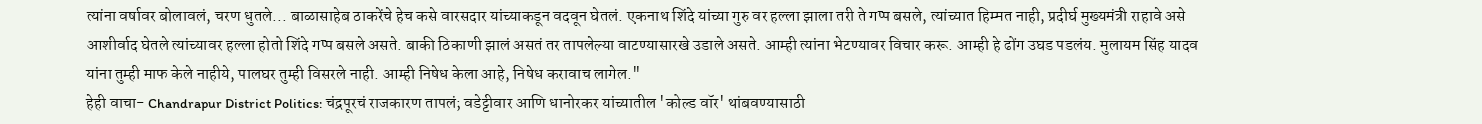त्यांना वर्षावर बोलावलं, चरण धुतले... बाळासाहेब ठाकरेंचे हेच कसे वारसदार यांच्याकडून वदवून घेतलं. एकनाथ शिंदे यांच्या गुरु वर हल्ला झाला तरी ते गप्प बसले, त्यांच्यात हिम्मत नाही, प्रदीर्घ मुख्यमंत्री राहावे असे आशीर्वाद घेतले त्यांच्यावर हल्ला होतो शिंदे गप्प बसले असते. बाकी ठिकाणी झालं असतं तर तापलेल्या वाटण्यासारखे उडाले असते. आम्ही त्यांना भेटण्यावर विचार करू. आम्ही हे ढोंग उघड पडलंय. मुलायम सिंह यादव यांना तुम्ही माफ केले नाहीये, पालघर तुम्ही विसरले नाही. आम्ही निषेध केला आहे, निषेध करावाच लागेल."
हेही वाचा- Chandrapur District Politics: चंद्रपूरचं राजकारण तापलं; वडेट्टीवार आणि धानोरकर यांच्यातील 'कोल्ड वॉर' थांबवण्यासाठी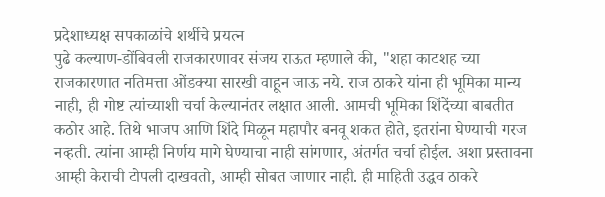प्रदेशाध्यक्ष सपकाळांचे शर्थीचे प्रयत्न
पुढे कल्याण-डोंबिवली राजकारणावर संजय राऊत म्हणाले की, "शहा काटशह च्या राजकारणात नतिमत्ता ओंडक्या सारखी वाहून जाऊ नये. राज ठाकरे यांना ही भूमिका मान्य नाही, ही गोष्ट त्यांच्याशी चर्चा केल्यानंतर लक्षात आली. आमची भूमिका शिंदेंच्या बाबतीत कठोर आहे. तिथे भाजप आणि शिंदे मिळून महापौर बनवू शकत होते, इतरांना घेण्याची गरज नव्हती. त्यांना आम्ही निर्णय मागे घेण्याचा नाही सांगणार, अंतर्गत चर्चा होईल. अशा प्रस्तावना आम्ही केराची टोपली दाखवतो, आम्ही सोबत जाणार नाही. ही माहिती उद्धव ठाकरे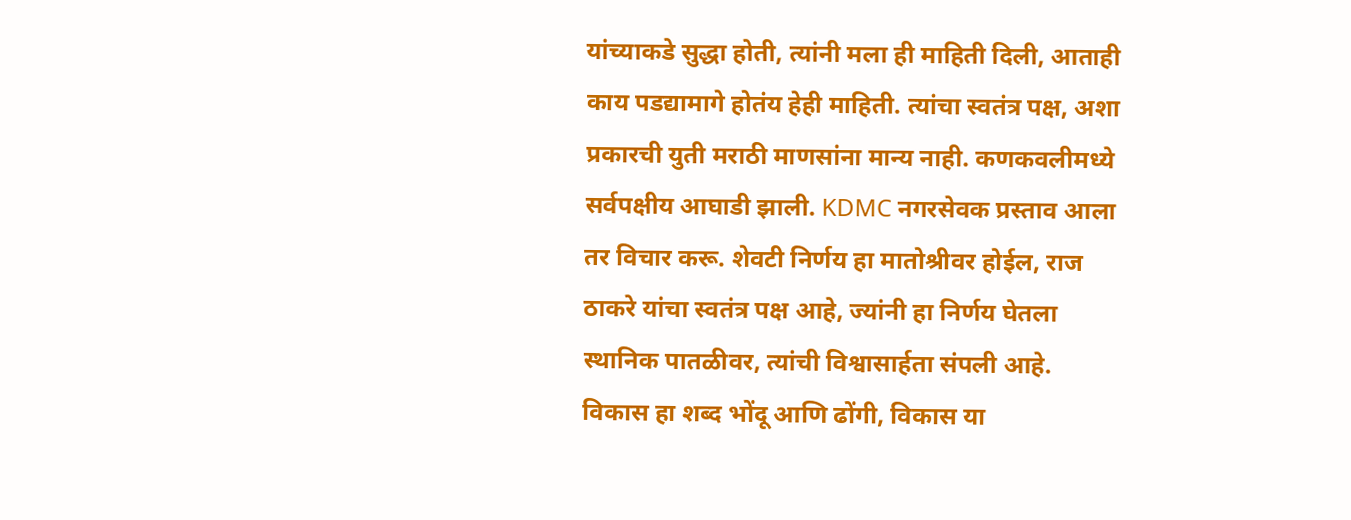यांच्याकडे सुद्धा होती, त्यांनी मला ही माहिती दिली, आताही काय पडद्यामागे होतंय हेही माहिती. त्यांचा स्वतंत्र पक्ष, अशा प्रकारची युती मराठी माणसांना मान्य नाही. कणकवलीमध्ये सर्वपक्षीय आघाडी झाली. KDMC नगरसेवक प्रस्ताव आला तर विचार करू. शेवटी निर्णय हा मातोश्रीवर होईल, राज ठाकरे यांचा स्वतंत्र पक्ष आहे, ज्यांनी हा निर्णय घेतला स्थानिक पातळीवर, त्यांची विश्वासार्हता संपली आहे. विकास हा शब्द भोंदू आणि ढोंगी, विकास या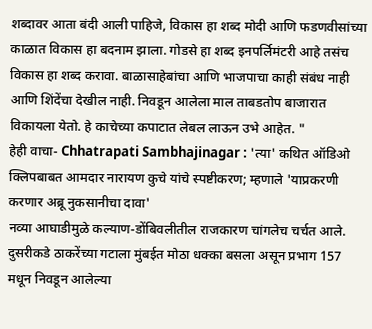शब्दावर आता बंदी आली पाहिजे, विकास हा शब्द मोदी आणि फडणवीसांच्या काळात विकास हा बदनाम झाला. गोडसे हा शब्द इनपर्लिमंटरी आहे तसंच विकास हा शब्द करावा. बाळासाहेबांचा आणि भाजपाचा काही संबंध नाही आणि शिंदेंचा देखील नाही. निवडून आलेला माल ताबडतोप बाजारात विकायला येतो. हे काचेच्या कपाटात लेबल लाऊन उभे आहेत. "
हेही वाचा- Chhatrapati Sambhajinagar : 'त्या' कथित ऑडिओ क्लिपबाबत आमदार नारायण कुचे यांचे स्पष्टीकरण; म्हणाले 'याप्रकरणी करणार अब्रू नुकसानीचा दावा'
नव्या आघाडीमुळे कल्याण-डोंबिवलीतील राजकारण चांगलेच चर्चत आले. दुसरीकडे ठाकरेंच्या गटाला मुंबईत मोठा धक्का बसला असून प्रभाग 157 मधून निवडून आलेल्या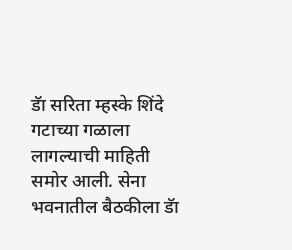डॅा सरिता म्हस्के शिंदे गटाच्या गळाला लागल्याची माहिती समोर आली. सेना भवनातील बैठकीला डॅा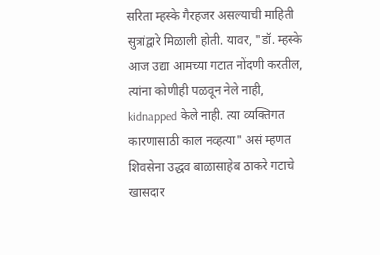सरिता म्हस्के गैरहजर असल्याची माहिती सुत्रांद्वारे मिळाली होती. यावर, "डॉ. म्हस्के आज उद्या आमच्या गटात नोंदणी करतील, त्यांना कोणीही पळवून नेले नाही, kidnapped केले नाही. त्या व्यक्तिगत कारणासाठी काल नव्हत्या" असं म्हणत शिवसेना उद्धव बाळासाहेब ठाकरे गटाचे खासदार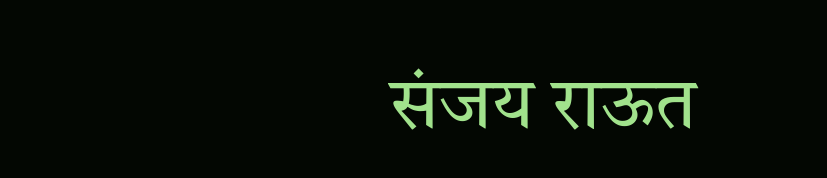संजय राऊत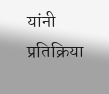यांनी प्रतिक्रिया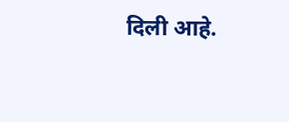दिली आहे.